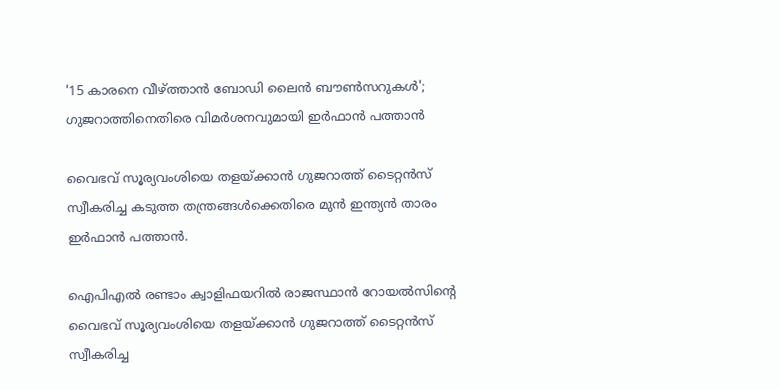'15 കാരനെ വീഴ്ത്താൻ ബോഡി ലൈൻ ബൗൺസറുകൾ'; ഗുജറാത്തിനെതിരെ വിമർശനവുമായി ഇർഫാൻ പത്താൻ

വൈഭവ് സൂര്യവംശിയെ തളയ്ക്കാൻ ഗുജറാത്ത് ടൈറ്റൻസ് സ്വീകരിച്ച കടുത്ത തന്ത്രങ്ങൾക്കെതിരെ മുൻ ഇന്ത്യൻ താരം ഇർഫാൻ പത്താൻ.

ഐപിഎൽ രണ്ടാം ക്വാളിഫയറിൽ രാജസ്ഥാൻ റോയൽസിന്‍റെ വൈഭവ് സൂര്യവംശിയെ തളയ്ക്കാൻ ഗുജറാത്ത് ടൈറ്റൻസ് സ്വീകരിച്ച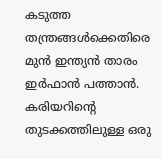കടുത്ത തന്ത്രങ്ങൾക്കെതിരെ മുൻ ഇന്ത്യൻ താരം ഇർഫാൻ പത്താൻ. കരിയറിന്‍റെ തുടക്കത്തിലുള്ള ഒരു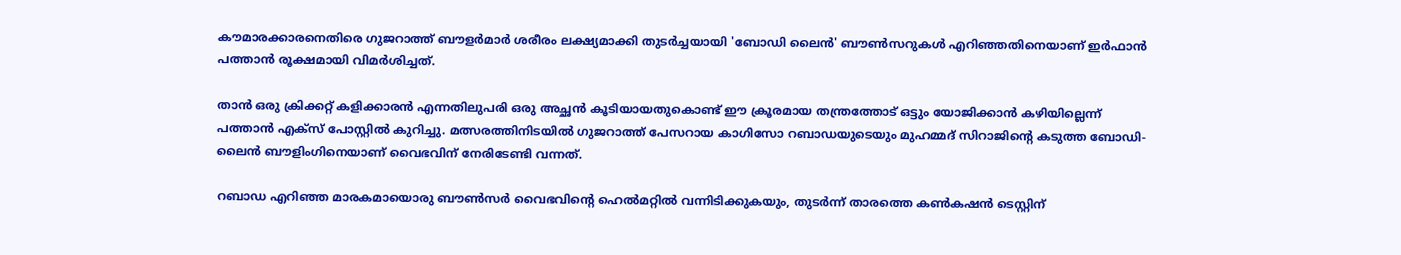കൗമാരക്കാരനെതിരെ ഗുജറാത്ത് ബൗളർമാർ ശരീരം ലക്ഷ്യമാക്കി തുടർച്ചയായി 'ബോഡി ലൈൻ' ബൗൺസറുകൾ എറിഞ്ഞതിനെയാണ് ഇർഫാൻ പത്താൻ രൂക്ഷമായി വിമർശിച്ചത്.

താൻ ഒരു ക്രിക്കറ്റ് കളിക്കാരൻ എന്നതിലുപരി ഒരു അച്ഛൻ കൂടിയായതുകൊണ്ട് ഈ ക്രൂരമായ തന്ത്രത്തോട് ഒട്ടും യോജിക്കാൻ കഴിയില്ലെന്ന് പത്താൻ എക്സ് പോസ്റ്റില്‍ കുറിച്ചു. മത്സരത്തിനിടയിൽ ഗുജറാത്ത് പേസറായ കാഗിസോ റബാഡയുടെയും മുഹമ്മദ് സിറാജിന്‍റെ കടുത്ത ബോഡി-ലൈൻ ബൗളിംഗിനെയാണ് വൈഭവിന് നേരിടേണ്ടി വന്നത്.

റബാഡ എറിഞ്ഞ മാരകമായൊരു ബൗൺസർ വൈഭവിന്‍റെ ഹെൽമറ്റിൽ വന്നിടിക്കുകയും, തുടർന്ന് താരത്തെ കൺകഷൻ ടെസ്റ്റിന്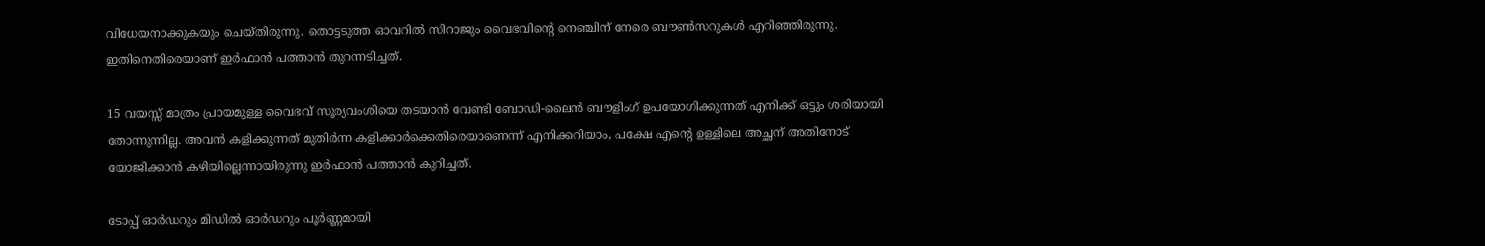വിധേയനാക്കുകയും ചെയ്തിരുന്നു. തൊട്ടടുത്ത ഓവറിൽ സിറാജും വൈഭവിന്‍റെ നെഞ്ചിന് നേരെ ബൗൺസറുകൾ എറിഞ്ഞിരുന്നു. ഇതിനെതിരെയാണ് ഇർഫാൻ പത്താൻ തുറന്നടിച്ചത്.

15 വയസ്സ് മാത്രം പ്രായമുള്ള വൈഭവ് സൂര്യവംശിയെ തടയാൻ വേണ്ടി ബോഡി-ലൈൻ ബൗളിംഗ് ഉപയോഗിക്കുന്നത് എനിക്ക് ഒട്ടും ശരിയായി തോന്നുന്നില്ല. അവൻ കളിക്കുന്നത് മുതിർന്ന കളിക്കാർക്കെതിരെയാണെന്ന് എനിക്കറിയാം, പക്ഷേ എന്‍റെ ഉള്ളിലെ അച്ഛന് അതിനോട് യോജിക്കാൻ കഴിയില്ലെന്നായിരുന്നു ഇര്‍ഫാന്‍ പത്താന്‍ കുറിച്ചത്.

ടോപ്പ് ഓർഡറും മിഡിൽ ഓർഡറും പൂർണ്ണമായി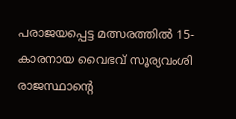പരാജയപ്പെട്ട മത്സരത്തിൽ 15-കാരനായ വൈഭവ് സൂര്യവംശി രാജസ്ഥാന്‍റെ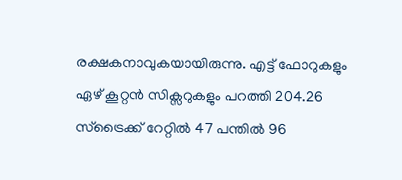രക്ഷകനാവുകയായിരുന്നു. എട്ട് ഫോറുകളും ഏഴ് കൂറ്റൻ സിക്സറുകളും പറത്തി 204.26 സ്ട്രൈക്ക് റേറ്റിൽ 47 പന്തിൽ 96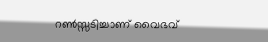റൺസ്സടിച്ചാണ് വൈഭവ്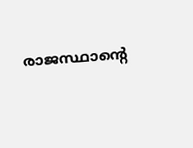രാജസ്ഥാന്‍റെ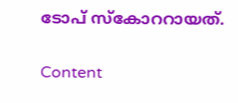ടോപ് സ്കോററായത്.

Content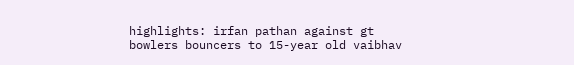highlights: irfan pathan against gt bowlers bouncers to 15-year old vaibhav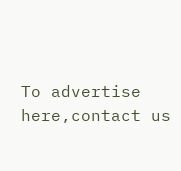To advertise here,contact us